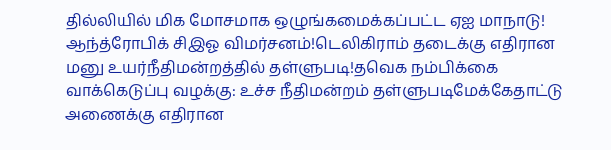தில்லியில் மிக மோசமாக ஒழுங்கமைக்கப்பட்ட ஏஐ மாநாடு! ஆந்த்ரோபிக் சிஇஓ விமர்சனம்!டெலிகிராம் தடைக்கு எதிரான மனு உயர்நீதிமன்றத்தில் தள்ளுபடி!தவெக நம்பிக்கை வாக்கெடுப்பு வழக்கு: உச்ச நீதிமன்றம் தள்ளுபடிமேக்கேதாட்டு அணைக்கு எதிரான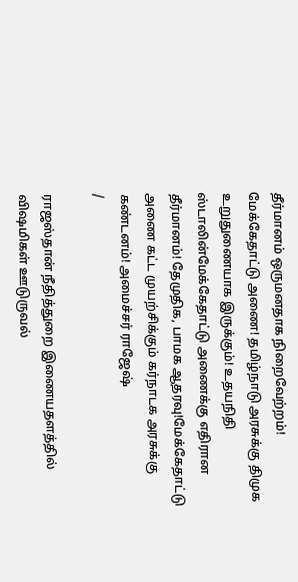தீர்மானம் ஒருமனதாக நிறைவேற்றம்! மேக்கேதாட்டு அணை! தமிழ்நாடு அரசுக்கு திமுக உறுதுணையாக இருக்கும்! உதயநிதி ஸ்டாலின்மேக்கேதாட்டு அணைக்கு எதிரான தீர்மானம்! தேமுதிக, பாமக ஆதரவு!மேக்கேதாட்டு அணை கட்ட முயற்சிக்கும் கர்நாடக அரசுக்கு கண்டனம்! அமைச்சர் ராஜேஷ்
/

ராஜஸ்தான் நீதித்துறை இணையதளத்தில் விஷமிகள் ஊடுருவல்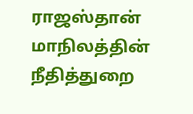ராஜஸ்தான் மாநிலத்தின் நீதித்துறை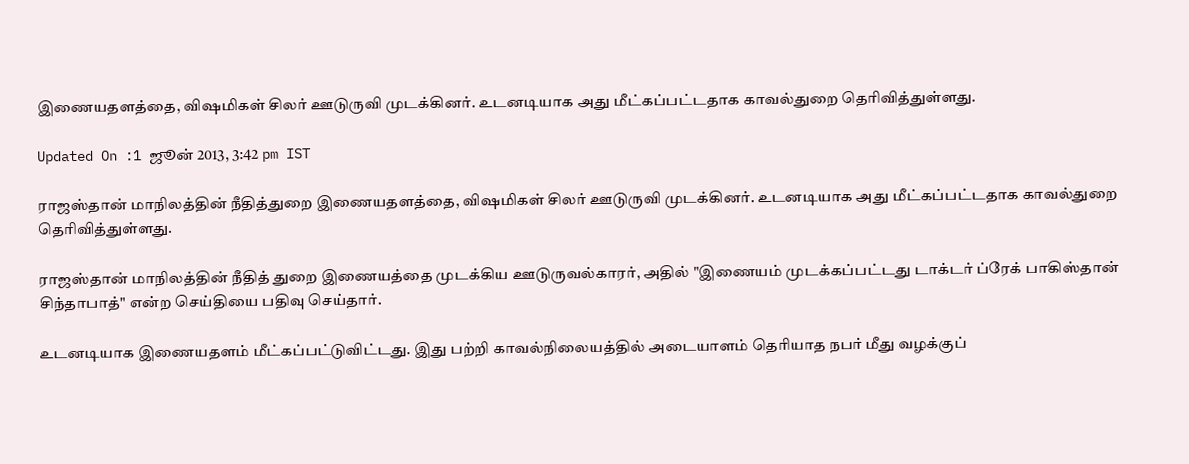இணையதளத்தை, விஷமிகள் சிலர் ஊடுருவி முடக்கினர். உடனடியாக அது மீட்கப்பட்டதாக காவல்துறை தெரிவித்துள்ளது.

Updated On :1 ஜூன் 2013, 3:42 pm IST

ராஜஸ்தான் மாநிலத்தின் நீதித்துறை இணையதளத்தை, விஷமிகள் சிலர் ஊடுருவி முடக்கினர். உடனடியாக அது மீட்கப்பட்டதாக காவல்துறை தெரிவித்துள்ளது.

ராஜஸ்தான் மாநிலத்தின் நீதித் துறை இணையத்தை முடக்கிய ஊடுருவல்காரர், அதில் "இணையம் முடக்கப்பட்டது டாக்டர் ப்ரேக் பாகிஸ்தான் சிந்தாபாத்" என்ற செய்தியை பதிவு செய்தார்.

உடனடியாக இணையதளம் மீட்கப்பட்டுவிட்டது. இது பற்றி காவல்நிலையத்தில் அடையாளம் தெரியாத நபர் மீது வழக்குப்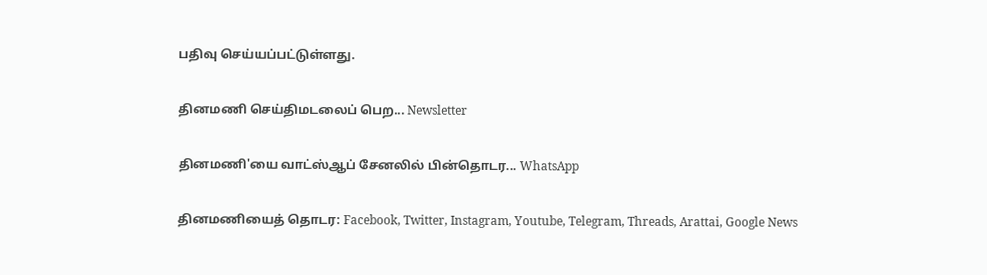பதிவு செய்யப்பட்டுள்ளது.

தினமணி செய்திமடலைப் பெற... Newsletter

தினமணி'யை வாட்ஸ்ஆப் சேனலில் பின்தொடர... WhatsApp

தினமணியைத் தொடர: Facebook, Twitter, Instagram, Youtube, Telegram, Threads, Arattai, Google News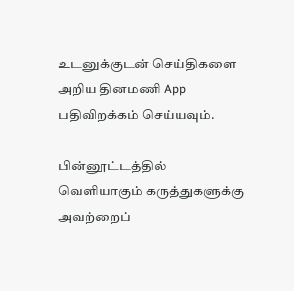உடனுக்குடன் செய்திகளை அறிய தினமணி App பதிவிறக்கம் செய்யவும்.

பின்னூட்டத்தில் வெளியாகும் கருத்துகளுக்கு அவற்றைப்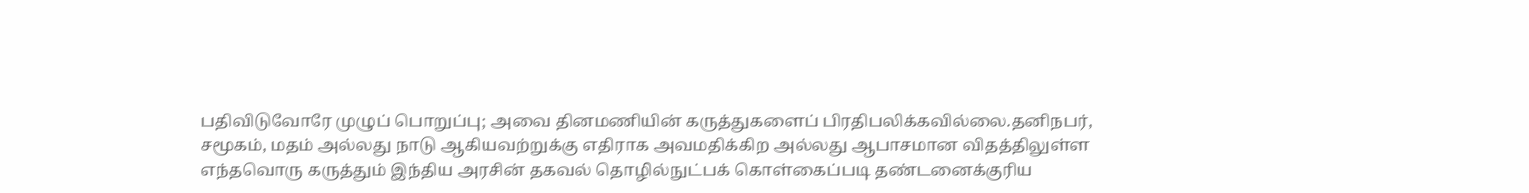பதிவிடுவோரே முழுப் பொறுப்பு; அவை தினமணியின் கருத்துகளைப் பிரதிபலிக்கவில்லை.தனிநபர், சமூகம், மதம் அல்லது நாடு ஆகியவற்றுக்கு எதிராக அவமதிக்கிற அல்லது ஆபாசமான விதத்திலுள்ள எந்தவொரு கருத்தும் இந்திய அரசின் தகவல் தொழில்நுட்பக் கொள்கைப்படி தண்டனைக்குரிய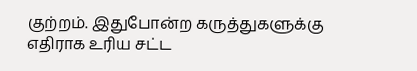குற்றம். இதுபோன்ற கருத்துகளுக்கு எதிராக உரிய சட்ட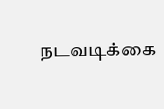நடவடிக்கை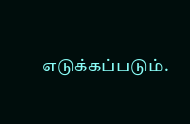எடுக்கப்படும்.